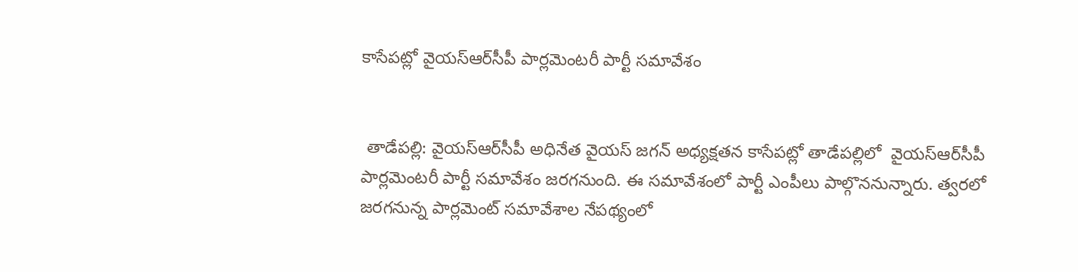కాసేపట్లో వైయ‌స్ఆర్‌సీపీ పార్లమెంటరీ పార్టీ సమావేశం


 తాడేపల్లి: వైయ‌స్ఆర్‌సీపీ అధినేత వైయ‌స్‌ జగన్‌ అధ్యక్షతన కాసేపట్లో తాడేపల్లిలో  వైయ‌స్ఆర్‌సీపీ పార్లమెంటరీ పార్టీ సమావేశం జరగనుంది. ఈ సమావేశంలో పార్టీ ఎంపీలు పాల్గొననున్నారు. త్వరలో జరగనున్న పార్లమెంట్‌ సమావేశాల నేపథ్యంలో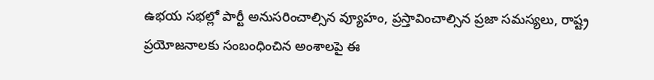ఉభయ సభల్లో పార్టీ అనుసరించాల్సిన వ్యూహం, ప్రస్తావించాల్సిన ప్రజా సమస్యలు, రాష్ట్ర ప్రయోజనాలకు సంబంధించిన అంశాలపై ఈ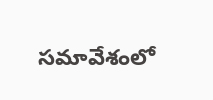సమావేశంలో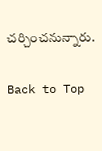చర్చించనున్నారు.

Back to Top